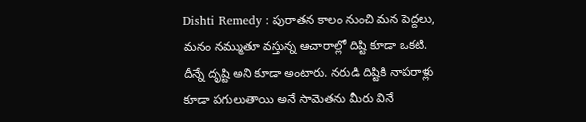Dishti Remedy : పురాతన కాలం నుంచి మన పెద్దలు, మనం నమ్ముతూ వస్తున్న ఆచారాల్లో దిష్టి కూడా ఒకటి. దీన్నే దృష్టి అని కూడా అంటారు. నరుడి దిష్టికి నాపరాళ్లు కూడా పగులుతాయి అనే సామెతను మీరు వినే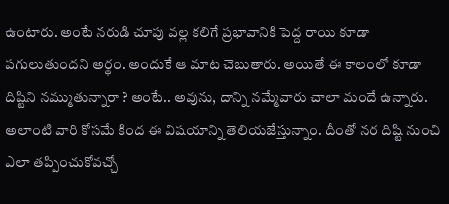ఉంటారు. అంటే నరుడి చూపు వల్ల కలిగే ప్రభావానికి పెద్ద రాయి కూడా పగులుతుందని అర్థం. అందుకే ఆ మాట చెబుతారు. అయితే ఈ కాలంలో కూడా దిష్టిని నమ్ముతున్నారా ? అంటే.. అవును, దాన్ని నమ్మేవారు చాలా మందే ఉన్నారు. అలాంటి వారి కోసమే కింద ఈ విషయాన్ని తెలియజేస్తున్నాం. దీంతో నర దిష్టి నుంచి ఎలా తప్పించుకోవచ్చో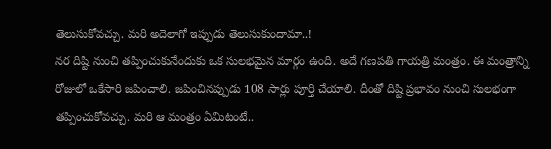తెలుసుకోవచ్చు. మరి అదెలాగో ఇప్పుడు తెలుసుకుందామా..!
నర దిష్టి నుంచి తప్పించుకునేందుకు ఒక సులభమైన మార్గం ఉంది. అదే గణపతి గాయత్రి మంత్రం. ఈ మంత్రాన్ని రోజులో ఒకేసారి జపించాలి. జపించినప్పుడు 108 సార్లు పూర్తి చేయాలి. దీంతో దిష్టి ప్రభావం నుంచి సులభంగా తప్పించుకోవచ్చు. మరి ఆ మంత్రం ఏమిటంటే..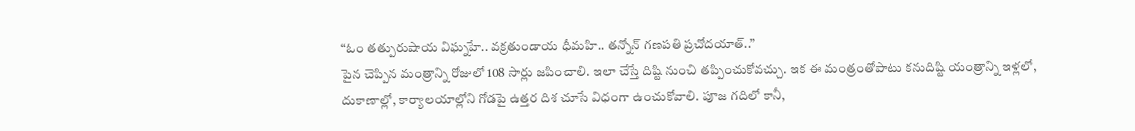“ఓం తత్పురుషాయ విఘ్నహే.. వక్రతుండాయ ధీమహి.. తన్నోన్ గణపతి ప్రచోదయాత్..”
పైన చెప్పిన మంత్రాన్ని రోజులో 108 సార్లు జపించాలి. ఇలా చేస్తే దిష్టి నుంచి తప్పించుకోవచ్చు. ఇక ఈ మంత్రంతోపాటు కనుదిష్టి యంత్రాన్ని ఇళ్లలో, దుకాణాల్లో, కార్యాలయాల్లోని గోడపై ఉత్తర దిశ చూసే విధంగా ఉంచుకోవాలి. పూజ గదిలో కానీ,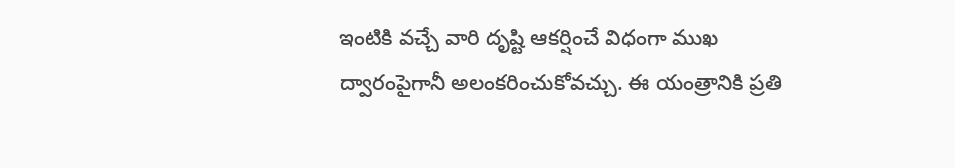ఇంటికి వచ్చే వారి దృష్టి ఆకర్షించే విధంగా ముఖ ద్వారంపైగానీ అలంకరించుకోవచ్చు. ఈ యంత్రానికి ప్రతి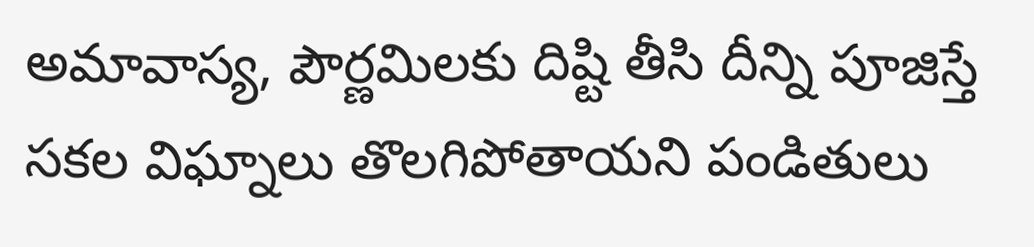అమావాస్య, పౌర్ణమిలకు దిష్టి తీసి దీన్ని పూజిస్తే సకల విఘ్నాలు తొలగిపోతాయని పండితులు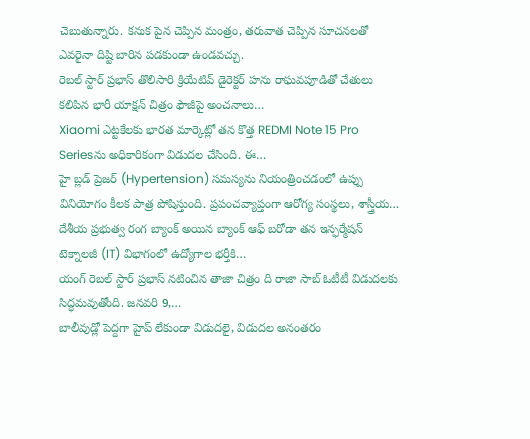చెబుతున్నారు. కనుక పైన చెప్పిన మంత్రం, తరువాత చెప్పిన సూచనలతో ఎవరైనా దిష్టి బారిన పడకుండా ఉండవచ్చు.
రెబల్ స్టార్ ప్రభాస్ తొలిసారి క్రియేటివ్ డైరెక్టర్ హను రాఘవపూడితో చేతులు కలిపిన భారీ యాక్షన్ చిత్రం ఫౌజీపై అంచనాలు…
Xiaomi ఎట్టకేలకు భారత మార్కెట్లో తన కొత్త REDMI Note 15 Pro Seriesను అధికారికంగా విడుదల చేసింది. ఈ…
హై బ్లడ్ ప్రెజర్ (Hypertension) సమస్యను నియంత్రించడంలో ఉప్పు వినియోగం కీలక పాత్ర పోషిస్తుంది. ప్రపంచవ్యాప్తంగా ఆరోగ్య సంస్థలు, శాస్త్రీయ…
దేశీయ ప్రభుత్వ రంగ బ్యాంక్ అయిన బ్యాంక్ ఆఫ్ బరోడా తన ఇన్ఫర్మేషన్ టెక్నాలజీ (IT) విభాగంలో ఉద్యోగాల భర్తీకి…
యంగ్ రెబల్ స్టార్ ప్రభాస్ నటించిన తాజా చిత్రం ది రాజా సాబ్ ఓటీటీ విడుదలకు సిద్ధమవుతోంది. జనవరి 9,…
బాలీవుడ్లో పెద్దగా హైప్ లేకుండా విడుదలై, విడుదల అనంతరం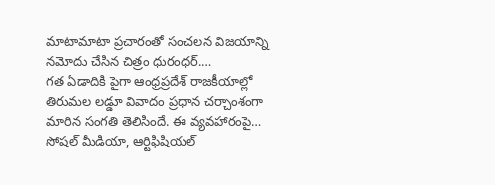మాటామాటా ప్రచారంతో సంచలన విజయాన్ని నమోదు చేసిన చిత్రం ధురంధర్.…
గత ఏడాదికి పైగా ఆంధ్రప్రదేశ్ రాజకీయాల్లో తిరుమల లడ్డూ వివాదం ప్రధాన చర్చాంశంగా మారిన సంగతి తెలిసిందే. ఈ వ్యవహారంపై…
సోషల్ మీడియా, ఆర్టిఫిషియల్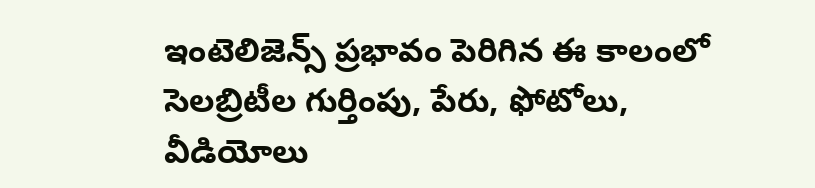ఇంటెలిజెన్స్ ప్రభావం పెరిగిన ఈ కాలంలో సెలబ్రిటీల గుర్తింపు, పేరు, ఫోటోలు, వీడియోలు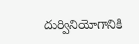దుర్వినియోగానికి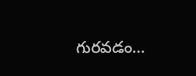గురవడం…